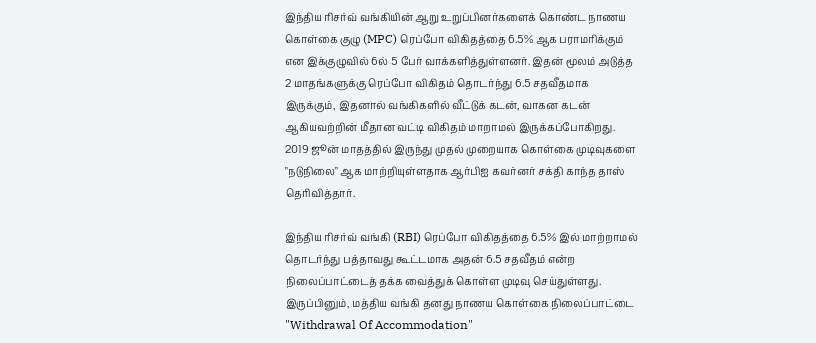இந்திய ரிசர்வ் வங்கியின் ஆறு உறுப்பினர்களைக் கொண்ட நாணய கொள்கை குழு (MPC) ரெப்போ விகிதத்தை 6.5% ஆக பராமரிக்கும் என இக்குழுவில் 6ல் 5 பேர் வாக்களித்துள்ளனர். இதன் மூலம் அடுத்த 2 மாதங்களுக்கு ரெப்போ விகிதம் தொடர்ந்து 6.5 சதவீதமாக இருக்கும், இதனால் வங்கிகளில் வீட்டுக் கடன், வாகன கடன் ஆகியவற்றின் மீதான வட்டி விகிதம் மாறாமல் இருக்கப்போகிறது.
2019 ஜூன் மாதத்தில் இருந்து முதல் முறையாக கொள்கை முடிவுகளை "நடுநிலை" ஆக மாற்றியுள்ளதாக ஆர்பிஐ கவர்னர் சக்தி காந்த தாஸ் தெரிவித்தார்.

இந்திய ரிசர்வ் வங்கி (RBI) ரெப்போ விகிதத்தை 6.5% இல் மாற்றாமல் தொடர்ந்து பத்தாவது கூட்டமாக அதன் 6.5 சதவீதம் என்ற நிலைப்பாட்டைத் தக்க வைத்துக் கொள்ள முடிவு செய்துள்ளது. இருப்பினும், மத்திய வங்கி தனது நாணய கொள்கை நிலைப்பாட்டை "Withdrawal Of Accommodation"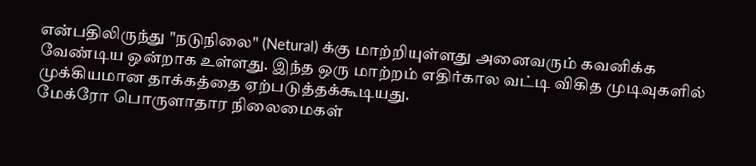என்பதிலிருந்து "நடுநிலை" (Netural) க்கு மாற்றியுள்ளது அனைவரும் கவனிக்க வேண்டிய ஒன்றாக உள்ளது. இந்த ஒரு மாற்றம் எதிர்கால வட்டி விகித முடிவுகளில் முக்கியமான தாக்கத்தை ஏற்படுத்தக்கூடியது.
மேக்ரோ பொருளாதார நிலைமைகள்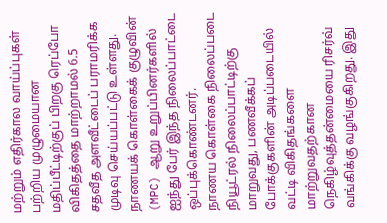மற்றும் எதிர்கால வாய்ப்புகள் பற்றிய முழுமையான மதிப்பீட்டிற்குப் பிறகு ரெப்போ விகிதத்தை மாற்றாமல் 6.5 சதவீத அளவீட்டைப் பராமரிக்க முடிவு செய்யப்பட்டு உள்ளது. நாணயக் கொள்கைக் குழுவின் (MPC) ஆறு உறுப்பினர்களில் ஐந்து பேர் இந்த நிலைப்பாட்டை ஒப்புக்கொண்டனர்.
நாணய கொள்கை நிலைப்படை நியூட்ரல் நிலைப்பாட்டிற்கு மாறுவது, பணவீக்கப் போக்குகளின் அடிப்படையில் வட்டி விகிதங்களை மாற்றுவதற்கான நெகிழ்வுத்தன்மையை ரிசர்வ் வங்கிக்கு வழங்குகிறது. இது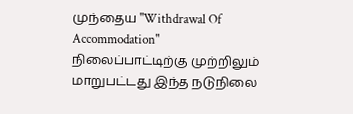முந்தைய "Withdrawal Of Accommodation" நிலைப்பாட்டிற்கு முற்றிலும் மாறுபட்டது இந்த நடுநிலை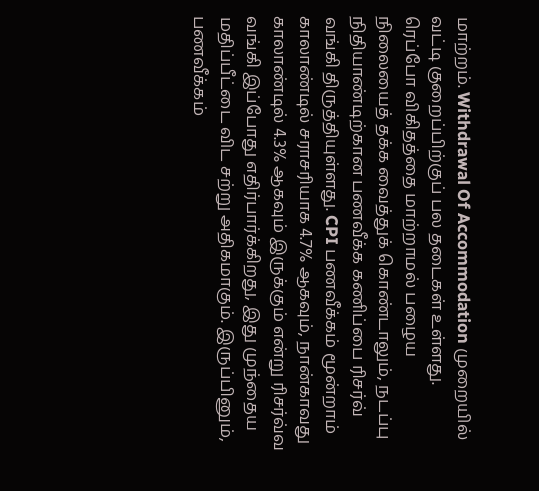மாற்றம். Withdrawal Of Accommodation முறையில் வட்டி குறைப்பிற்குப் பல தடைகள் உள்ளது.
ரெப்போ விகிதத்தை மாற்றாமல் பழைய நிலையைத் தக்க வைத்துக் கொண்டாலும், நடப்பு நிதியாண்டிற்கான பணவீக்க கணிப்பை ரிசர்வ் வங்கி திருத்தியுள்ளது. CPI பணவீக்கம் மூன்றாம் காலாண்டில் சராசரியாக 4.7% ஆகவும், நான்காவது காலாண்டில் 4.3% ஆகவும் இருக்கும் என்று ரிசர்வ்வ வங்கி இப்போது எதிர்பார்க்கிறது, இது முந்தைய மதிப்பீட்டை விட சற்று அதிகமாகும். இருப்பினும், பணவீக்கம்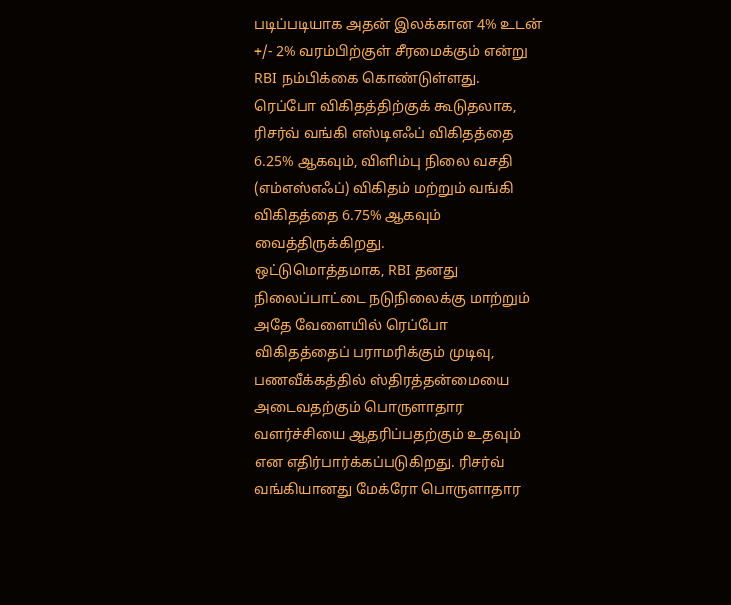படிப்படியாக அதன் இலக்கான 4% உடன் +/- 2% வரம்பிற்குள் சீரமைக்கும் என்று RBI நம்பிக்கை கொண்டுள்ளது.
ரெப்போ விகிதத்திற்குக் கூடுதலாக, ரிசர்வ் வங்கி எஸ்டிஎஃப் விகிதத்தை 6.25% ஆகவும், விளிம்பு நிலை வசதி (எம்எஸ்எஃப்) விகிதம் மற்றும் வங்கி விகிதத்தை 6.75% ஆகவும் வைத்திருக்கிறது.
ஒட்டுமொத்தமாக, RBI தனது நிலைப்பாட்டை நடுநிலைக்கு மாற்றும் அதே வேளையில் ரெப்போ விகிதத்தைப் பராமரிக்கும் முடிவு, பணவீக்கத்தில் ஸ்திரத்தன்மையை அடைவதற்கும் பொருளாதார வளர்ச்சியை ஆதரிப்பதற்கும் உதவும் என எதிர்பார்க்கப்படுகிறது. ரிசர்வ் வங்கியானது மேக்ரோ பொருளாதார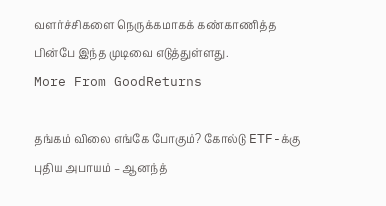வளர்ச்சிகளை நெருக்கமாகக் கண்காணித்த பின்பே இந்த முடிவை எடுத்துள்ளது.
More From GoodReturns

தங்கம் விலை எங்கே போகும்? கோல்டு ETF-க்கு புதிய அபாயம் – ஆனந்த்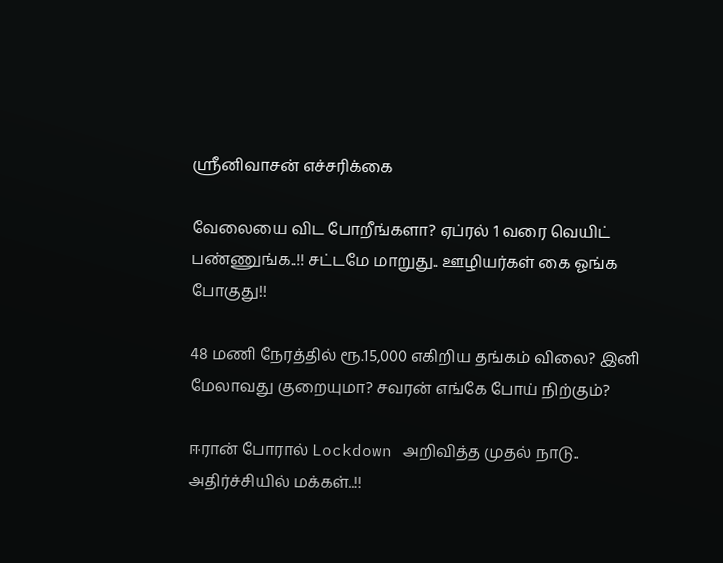ஸ்ரீனிவாசன் எச்சரிக்கை

வேலையை விட போறீங்களா? ஏப்ரல் 1 வரை வெயிட் பண்ணுங்க..!! சட்டமே மாறுது.. ஊழியர்கள் கை ஓங்க போகுது!!

48 மணி நேரத்தில் ரூ.15,000 எகிறிய தங்கம் விலை? இனி மேலாவது குறையுமா? சவரன் எங்கே போய் நிற்கும்?

ஈரான் போரால் Lockdown அறிவித்த முதல் நாடு.. அதிர்ச்சியில் மக்கள்..!!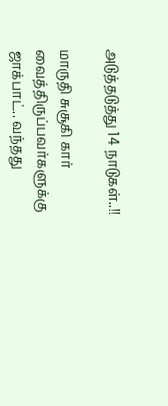அடுத்தடுத்து 14 நாடுகள்..!!

மாருதி சுசூகி கார் வைத்திருப்பவர்களுக்கு ஜாக்பாட்.. வந்தது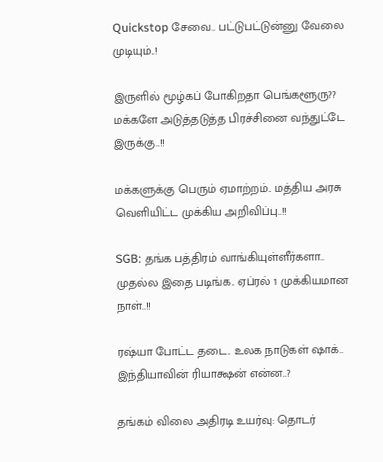Quickstop சேவை.. பட்டுபட்டுன்னு வேலை முடியும்..!

இருளில் மூழ்கப் போகிறதா பெங்களூரு?? மக்களே அடுத்தடுத்த பிரச்சினை வந்துட்டே இருக்கு..!!

மக்களுக்கு பெரும் ஏமாற்றம்.. மத்திய அரசு வெளியிட்ட முக்கிய அறிவிப்பு..!!

SGB: தங்க பத்திரம் வாங்கியுள்ளீர்களா.. முதல்ல இதை படிங்க.. ஏப்ரல் 1 முக்கியமான நாள்..!!

ரஷ்யா போட்ட தடை.. உலக நாடுகள் ஷாக்.. இந்தியாவின் ரியாக்ஷன் என்ன..?

தங்கம் விலை அதிரடி உயர்வு: தொடர்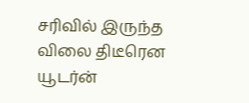சரிவில் இருந்த விலை திடீரென யூடர்ன்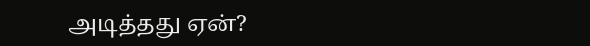அடித்தது ஏன்?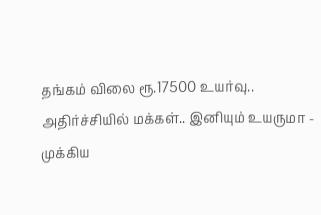தங்கம் விலை ரூ.17500 உயர்வு.. அதிர்ச்சியில் மக்கள்.. இனியும் உயருமா - முக்கிய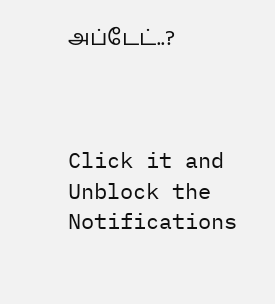அப்டேட்..?



Click it and Unblock the Notifications